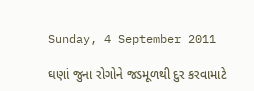Sunday, 4 September 2011

ઘણાં જુના રોગોને જડમૂળથી દુર કરવામાટે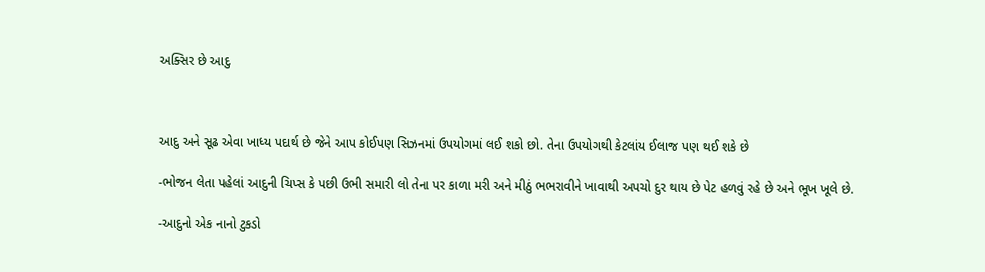અક્સિર છે આદુ



આદુ અને સૂઢ એવા ખાધ્ય પદાર્થ છે જેને આપ કોઈપણ સિઝનમાં ઉપયોગમાં લઈ શકો છો. તેના ઉપયોગથી કેટલાંય ઈલાજ પણ થઈ શકે છે

-ભોજન લેતા પહેલાં આદુની ચિપ્સ કે પછી ઉભી સમારી લો તેના પર કાળા મરી અને મીઠું ભભરાવીને ખાવાથી અપચો દુર થાય છે પેટ હળવું રહે છે અને ભૂખ ખૂલે છે.

-આદુનો એક નાનો ટુકડો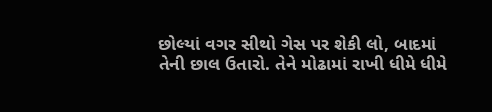છોલ્યાં વગર સીથો ગેસ પર શેકી લો, બાદમાં તેની છાલ ઉતારો. તેને મોઢામાં રાખી ધીમે ધીમે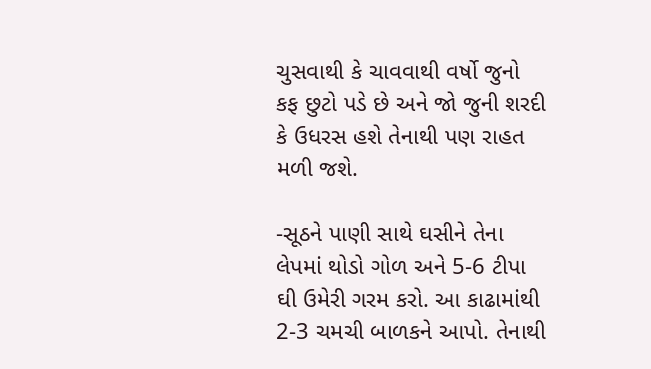ચુસવાથી કે ચાવવાથી વર્ષો જુનો કફ છુટો પડે છે અને જો જુની શરદી કે ઉધરસ હશે તેનાથી પણ રાહત મળી જશે.

-સૂઠને પાણી સાથે ઘસીને તેના લેપમાં થોડો ગોળ અને 5-6 ટીપા ઘી ઉમેરી ગરમ કરો. આ કાઢામાંથી 2-3 ચમચી બાળકને આપો. તેનાથી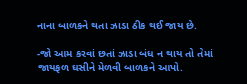નાના બાળકને થતા ઝાડા ઠીક થઈ જાય છે.

-જો આમ કરવાં છતાં ઝાડા બંધ ન થાય તો તેમાં જાયફળ ઘસીને મેળવી બાળકને આપો.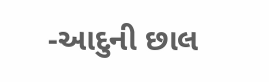-આદુની છાલ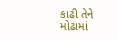કાઢી તેને મોઢામાં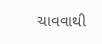ચાવવાથી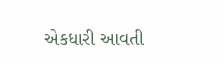એકધારી આવતી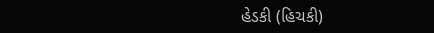હેડકી (હિચકી)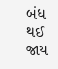બંધ થઈ જાય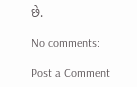છે.

No comments:

Post a Comment